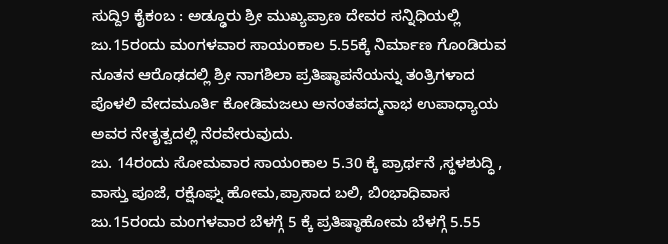ಸುದ್ದಿ9 ಕೈಕಂಬ : ಅಡ್ಢೂರು ಶ್ರೀ ಮುಖ್ಯಪ್ರಾಣ ದೇವರ ಸನ್ನಿಧಿಯಲ್ಲಿ ಜು.15ರಂದು ಮಂಗಳವಾರ ಸಾಯಂಕಾಲ 5.55ಕ್ಕೆ ನಿರ್ಮಾಣ ಗೊಂಡಿರುವ ನೂತನ ಆರೊಢದಲ್ಲಿ ಶ್ರೀ ನಾಗಶಿಲಾ ಪ್ರತಿಷ್ಠಾಪನೆಯನ್ನು ತಂತ್ರಿಗಳಾದ ಪೊಳಲಿ ವೇದಮೂರ್ತಿ ಕೋಡಿಮಜಲು ಅನಂತಪದ್ಮನಾಭ ಉಪಾಧ್ಯಾಯ ಅವರ ನೇತೃತ್ವದಲ್ಲಿ ನೆರವೇರುವುದು.
ಜು. 14ರಂದು ಸೋಮವಾರ ಸಾಯಂಕಾಲ 5.30 ಕ್ಕೆ ಪ್ರಾರ್ಥನೆ ,ಸ್ಥಳಶುದ್ಧಿ , ವಾಸ್ತು ಪೂಜೆ, ರಕ್ಷೊಘ್ನ ಹೋಮ,ಪ್ರಾಸಾದ ಬಲಿ, ಬಿಂಭಾಧಿವಾಸ
ಜು.15ರಂದು ಮಂಗಳವಾರ ಬೆಳಗ್ಗೆ 5 ಕ್ಕೆ ಪ್ರತಿಷ್ಠಾಹೋಮ ಬೆಳಗ್ಗೆ 5.55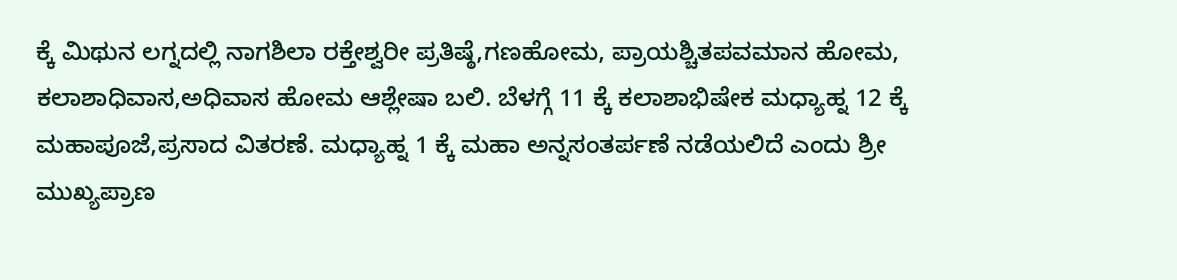ಕ್ಕೆ ಮಿಥುನ ಲಗ್ನದಲ್ಲಿ ನಾಗಶಿಲಾ ರಕ್ತೇಶ್ವರೀ ಪ್ರತಿಷ್ಠೆ,ಗಣಹೋಮ, ಪ್ರಾಯಶ್ಚಿತಪವಮಾನ ಹೋಮ, ಕಲಾಶಾಧಿವಾಸ,ಅಧಿವಾಸ ಹೋಮ ಆಶ್ಲೇಷಾ ಬಲಿ. ಬೆಳಗ್ಗೆ 11 ಕ್ಕೆ ಕಲಾಶಾಭಿಷೇಕ ಮಧ್ಯಾಹ್ನ 12 ಕ್ಕೆ ಮಹಾಪೂಜೆ,ಪ್ರಸಾದ ವಿತರಣೆ. ಮಧ್ಯಾಹ್ನ 1 ಕ್ಕೆ ಮಹಾ ಅನ್ನಸಂತರ್ಪಣೆ ನಡೆಯಲಿದೆ ಎಂದು ಶ್ರೀ ಮುಖ್ಯಪ್ರಾಣ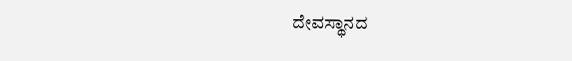ದೇವಸ್ಥಾನದ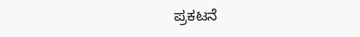ಪ್ರಕಟನೆ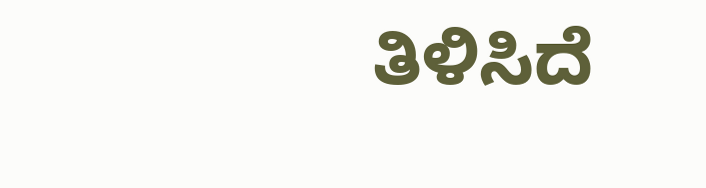ತಿಳಿಸಿದೆ